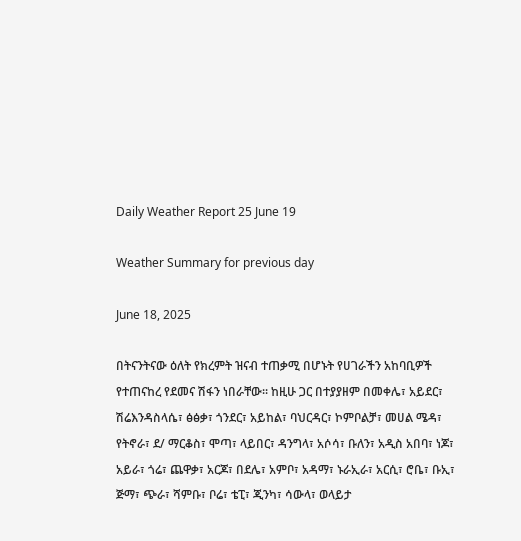Daily Weather Report 25 June 19

Weather Summary for previous day

June 18, 2025

በትናንትናው ዕለት የክረምት ዝናብ ተጠቃሚ በሆኑት የሀገራችን አከባቢዎች የተጠናከረ የደመና ሽፋን ነበራቸው፡፡ ከዚሁ ጋር በተያያዘም በመቀሌ፣ አይደር፣ ሽሬእንዳስላሴ፣ ፅፅቃ፣ ጎንደር፣ አይከል፣ ባህርዳር፣ ኮምቦልቻ፣ መሀል ሜዳ፣ የትኖራ፣ ደ/ ማርቆስ፣ ሞጣ፣ ላይበር፣ ዳንግላ፣ አሶሳ፣ ቡለን፣ አዲስ አበባ፣ ነጆ፣ አይራ፣ ጎሬ፣ ጨዋቃ፣ አርጆ፣ በደሌ፣ አምቦ፣ አዳማ፣ ኑራኢራ፣ አርሲ፣ ሮቤ፣ ቡኢ፣ ጅማ፣ ጭራ፣ ሻምቡ፣ ቦሬ፣ ቴፒ፣ ጂንካ፣ ሳውላ፣ ወላይታ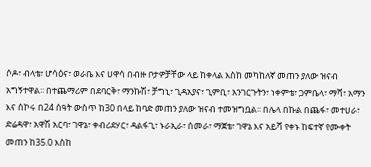ሶዶ፣ ብላቴ፣ ሆሳዕና፣ ወራቤ እና ሀዋሳ በብዙ ቦታዎቻቸው ላይ ከቀላል እስከ መካከለኛ መጠን ያለው ዝናብ አግኝተዋል፡፡ በተጨማሪም በደባርቅ፣ ማንኩሽ፣ ቻግኒ፣ ጊዳአያና፣ ጊምቢ፣ አንገርጉትን፣ ነቀምቴ፣ ጋምቤላ፣ ማሻ፣ አማን እና ሰኮሩ በ24 ሰዓት ውስጥ ከ30 በላይ ከባድ መጠን ያለው ዝናብ ተመዝግቧል፡፡ በሌላ በኩል በጨፋ፣ መተሀራ፣ ድሬዳዋ፣ አዋሽ አርባ፣ ገዋኔ፣ ቀብሪደሃር፣ ዳልፋጊ፣ ኑራኢራ፣ ሰመራ፣ ማጀቴ፣ ገዋኔ እና አይሻ የቀኑ ከፍተኛ የሙቀት መጠን ከ35.0 እስከ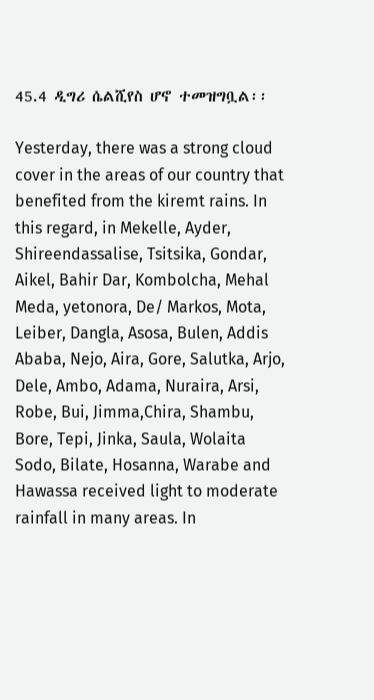45.4 ዲግሪ ሴልሺየስ ሆኖ ተመዝግቧል፡፡

Yesterday, there was a strong cloud cover in the areas of our country that benefited from the kiremt rains. In this regard, in Mekelle, Ayder, Shireendassalise, Tsitsika, Gondar, Aikel, Bahir Dar, Kombolcha, Mehal Meda, yetonora, De/ Markos, Mota, Leiber, Dangla, Asosa, Bulen, Addis Ababa, Nejo, Aira, Gore, Salutka, Arjo, Dele, Ambo, Adama, Nuraira, Arsi, Robe, Bui, Jimma,Chira, Shambu, Bore, Tepi, Jinka, Saula, Wolaita Sodo, Bilate, Hosanna, Warabe and Hawassa received light to moderate rainfall in many areas. In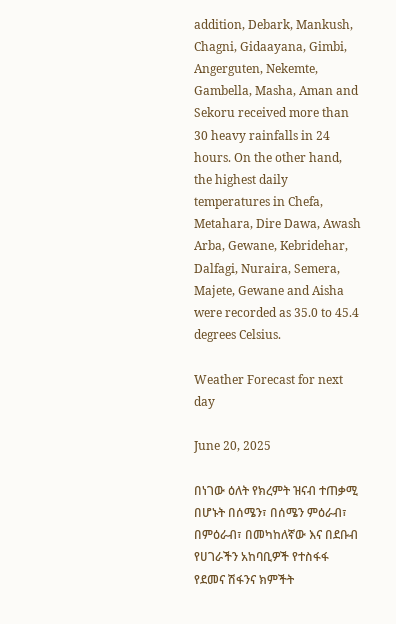addition, Debark, Mankush, Chagni, Gidaayana, Gimbi, Angerguten, Nekemte, Gambella, Masha, Aman and Sekoru received more than 30 heavy rainfalls in 24 hours. On the other hand, the highest daily temperatures in Chefa, Metahara, Dire Dawa, Awash Arba, Gewane, Kebridehar, Dalfagi, Nuraira, Semera, Majete, Gewane and Aisha were recorded as 35.0 to 45.4 degrees Celsius.

Weather Forecast for next day

June 20, 2025

በነገው ዕለት የክረምት ዝናብ ተጠቃሚ በሆኑት በሰሜን፣ በሰሜን ምዕራብ፣ በምዕራብ፣ በመካከለኛው እና በደቡብ የሀገራችን አከባቢዎች የተስፋፋ የደመና ሽፋንና ክምችት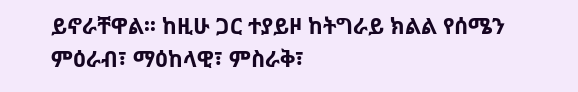ይኖራቸዋል፡፡ ከዚሁ ጋር ተያይዞ ከትግራይ ክልል የሰሜን ምዕራብ፣ ማዕከላዊ፣ ምስራቅ፣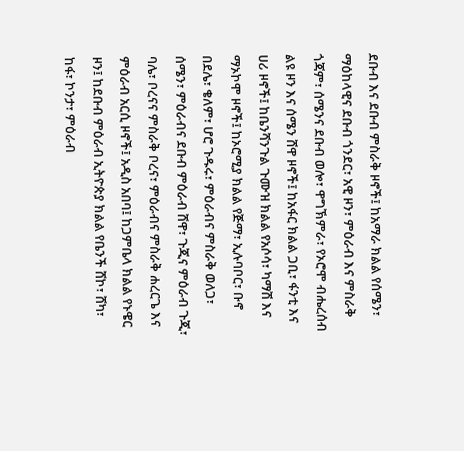ደቡብ እና ደቡብ ምስራቅ ዞኖች፤ ከአማራ ክልል የሰሜን፣ ማዕከላዊና ደቡብ ጎንደር፣ አዊ ዞን፣ ምዕራብ እና ምስራቅ ጎጃም፣ ሰሜንና ደቡብ ወሎ፣ ዋግኽምራ፣ የኦሮሞ ብሔረሰብ ልዩ ዞን እና ሰሜን ሸዋ ዞኖች፤ ከአፋር ክልል ጋቢ፣ ፋንቲ እና ሀሪ ዞኖች፤ ከቤንሻንጉል ጉሙዝ ክልል የአሶሳ፣ ካማሽ እና ማኦኮሞ ዞኖች፤ ከኦሮሚያ ክልል የጅማ፣ ኢሉባቦር፣ ቡኖ በደሌ፣ ቄለም፣ ሆሮ ጉዱሩ፣ ምዕራብና ምስራቅ ወለጋ፣ ሰሜን፣ ምዕራብና ደቡብ ምዕራብ ሸዋ፣ ጉጂና ምዕራብ ጉጂ፣ ባሌ፣ ቦረናና ምስራቅ ቦረና፣ ምዕራብና ምስራቅ ሐረርጌ እና ምዕራብ አርሲ ዞኖች፤ አዲስ አበባ፤ ከጋምቤላ ክልል የኑዌር ዞን፤ ከደቡብ ምዕራብ ኢትዮጵያ ክልል የቤንች ሸኮ፣ ሸካ፣ ከፋ፣ ኮንታ፣ ምዕራብ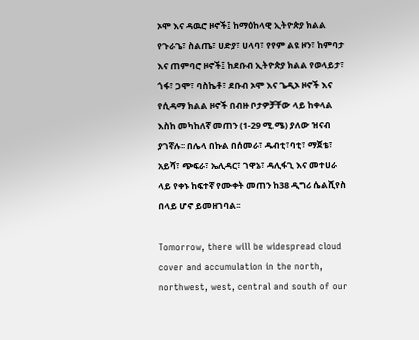ኦሞ እና ዳዉሮ ዞኖች፤ ከማዕከላዊ ኢትዮጵያ ክልል የጉራጌ፣ ስልጤ፣ ሀድያ፣ ሀላባ፣ የየም ልዩ ዞን፣ ከምባታ እና ጠምባሮ ዞኖች፤ ከደቡብ ኢትዮጵያ ክልል የወላይታ፣ ጎፋ፣ ጋሞ፣ ባስኬቶ፣ ደቡብ ኦሞ እና ጌዲኦ ዞኖች እና የሲዳማ ክልል ዞኖች በብዙ ቦታዎቻቸው ላይ ከቀላል እስከ መካከለኛ መጠን (1-29 ሚ.ሜ) ያለው ዝናብ ያገኛሉ፡፡ በሌላ በኩል በሰመራ፣ ዱብቲ፣ባቲ፣ ማጀቴ፣ አይሻ፣ ጭፍራ፣ ኤሊዳር፣ ገዋኔ፣ ዳሊፋጊ እና መተሀራ ላይ የቀኑ ከፍተኛ የሙቀት መጠን ከ38 ዲግሪ ሴልሺየስ በላይ ሆኖ ይመዘገባል፡፡

Tomorrow, there will be widespread cloud cover and accumulation in the north, northwest, west, central and south of our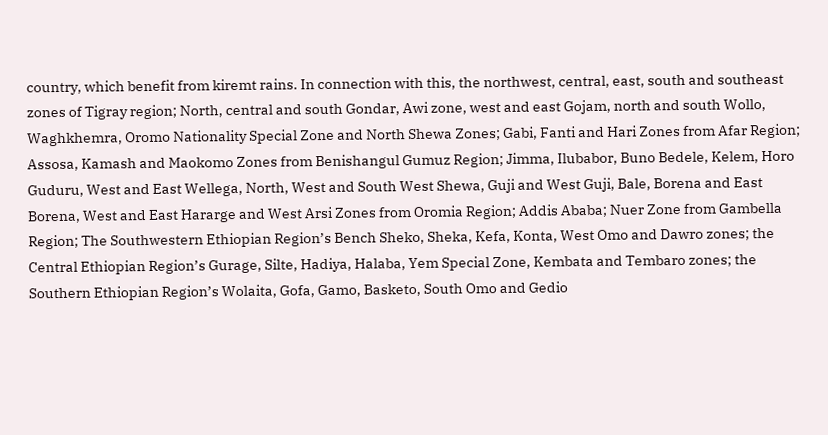country, which benefit from kiremt rains. In connection with this, the northwest, central, east, south and southeast zones of Tigray region; North, central and south Gondar, Awi zone, west and east Gojam, north and south Wollo, Waghkhemra, Oromo Nationality Special Zone and North Shewa Zones; Gabi, Fanti and Hari Zones from Afar Region; Assosa, Kamash and Maokomo Zones from Benishangul Gumuz Region; Jimma, Ilubabor, Buno Bedele, Kelem, Horo Guduru, West and East Wellega, North, West and South West Shewa, Guji and West Guji, Bale, Borena and East Borena, West and East Hararge and West Arsi Zones from Oromia Region; Addis Ababa; Nuer Zone from Gambella Region; The Southwestern Ethiopian Region’s Bench Sheko, Sheka, Kefa, Konta, West Omo and Dawro zones; the Central Ethiopian Region’s Gurage, Silte, Hadiya, Halaba, Yem Special Zone, Kembata and Tembaro zones; the Southern Ethiopian Region’s Wolaita, Gofa, Gamo, Basketo, South Omo and Gedio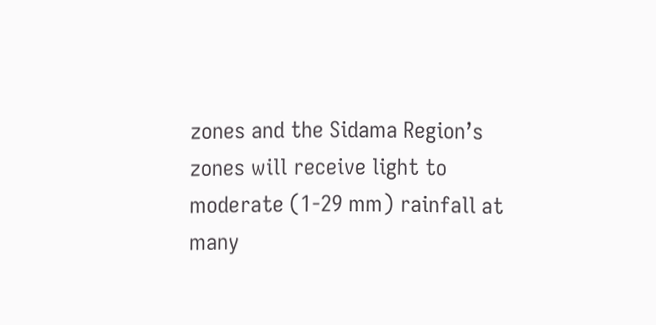zones and the Sidama Region’s zones will receive light to moderate (1-29 mm) rainfall at many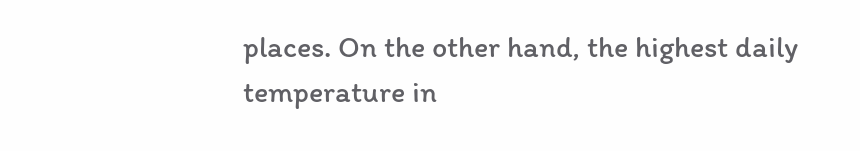places. On the other hand, the highest daily temperature in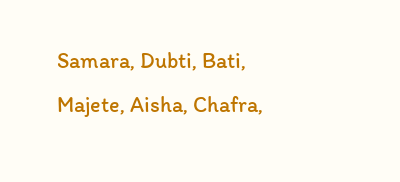Samara, Dubti, Bati, Majete, Aisha, Chafra,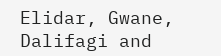Elidar, Gwane, Dalifagi and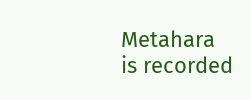Metahara is recorded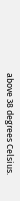above 38 degrees Celsius.